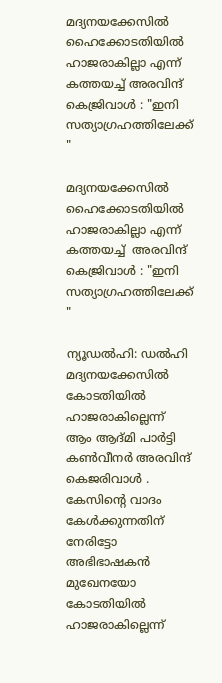മദ്യനയക്കേസില്‍ ഹൈക്കോടതിയില്‍ ഹാജരാകില്ലാ എന്ന് കത്തയച്ച് അരവിന്ദ് കെജ്രിവാൾ : "ഇനി സത്യാഗ്രഹത്തിലേക്ക് "

മദ്യനയക്കേസില്‍ ഹൈക്കോടതിയില്‍ ഹാജരാകില്ലാ എന്ന് കത്തയച്ച്  അരവിന്ദ് കെജ്രിവാൾ : "ഇനി സത്യാഗ്രഹത്തിലേക്ക് "

ന്യൂഡല്‍ഹി: ഡല്‍ഹി മദ്യനയക്കേസില്‍ കോടതിയില്‍ ഹാജരാകില്ലെന്ന് ആം ആദ്മി പാര്‍ട്ടി കണ്‍വീനര്‍ അരവിന്ദ് കെജരിവാള്‍ . കേസിന്റെ വാദം കേള്‍ക്കുന്നതിന് നേരിട്ടോ അഭിഭാഷകന്‍ മുഖേനയോ കോടതിയില്‍ ഹാജരാകില്ലെന്ന്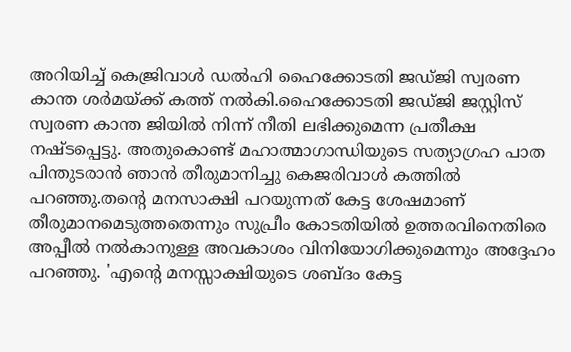അറിയിച്ച് കെജ്രിവാള്‍ ഡല്‍ഹി ഹൈക്കോടതി ജഡ്ജി സ്വരണ കാന്ത ശര്‍മയ്ക്ക് കത്ത് നല്‍കി.ഹൈക്കോടതി ജഡ്ജി ജസ്റ്റിസ് സ്വരണ കാന്ത ജിയില്‍ നിന്ന് നീതി ലഭിക്കുമെന്ന പ്രതീക്ഷ നഷ്ടപ്പെട്ടു. അതുകൊണ്ട് മഹാത്മാഗാന്ധിയുടെ സത്യാഗ്രഹ പാത പിന്തുടരാന്‍ ഞാന്‍ തീരുമാനിച്ചു കെജരിവാള്‍ കത്തില്‍ പറഞ്ഞു.തന്റെ മനസാക്ഷി പറയുന്നത് കേട്ട ശേഷമാണ് തീരുമാനമെടുത്തതെന്നും സുപ്രീം കോടതിയില്‍ ഉത്തരവിനെതിരെ അപ്പീല്‍ നല്‍കാനുള്ള അവകാശം വിനിയോഗിക്കുമെന്നും അദ്ദേഹം പറഞ്ഞു. 'എന്റെ മനസ്സാക്ഷിയുടെ ശബ്ദം കേട്ട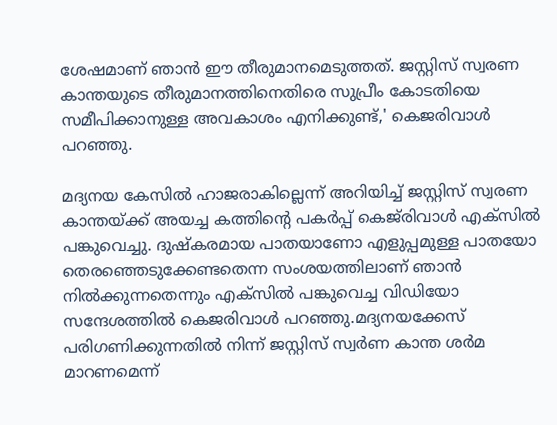ശേഷമാണ് ഞാന്‍ ഈ തീരുമാനമെടുത്തത്. ജസ്റ്റിസ് സ്വരണ കാന്തയുടെ തീരുമാനത്തിനെതിരെ സുപ്രീം കോടതിയെ സമീപിക്കാനുള്ള അവകാശം എനിക്കുണ്ട്,' കെജരിവാള്‍ പറഞ്ഞു.

മദ്യനയ കേസില്‍ ഹാജരാകില്ലെന്ന് അറിയിച്ച് ജസ്റ്റിസ് സ്വരണ കാന്തയ്ക്ക് അയച്ച കത്തിന്റെ പകര്‍പ്പ് കെജ്‌രിവാള്‍ എക്‌സില്‍ പങ്കുവെച്ചു. ദുഷ്‌കരമായ പാതയാണോ എളുപ്പമുള്ള പാതയോ തെരഞ്ഞെടുക്കേണ്ടതെന്ന സംശയത്തിലാണ് ഞാന്‍ നില്‍ക്കുന്നതെന്നും എക്‌സില്‍ പങ്കുവെച്ച വിഡിയോ സന്ദേശത്തില്‍ കെജരിവാള്‍ പറഞ്ഞു.മദ്യനയക്കേസ് പരിഗണിക്കുന്നതില്‍ നിന്ന് ജസ്റ്റിസ് സ്വര്‍ണ കാന്ത ശര്‍മ മാറണമെന്ന്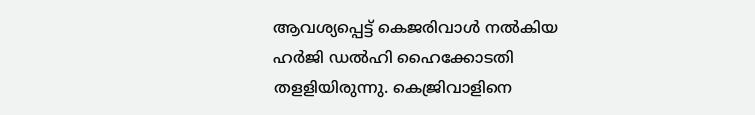ആവശ്യപ്പെട്ട് കെജരിവാള്‍ നല്‍കിയ ഹര്‍ജി ഡല്‍ഹി ഹൈക്കോടതി തളളിയിരുന്നു. കെജ്രിവാളിനെ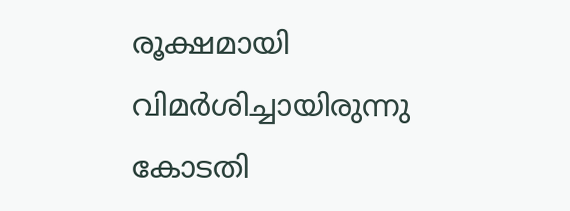രൂക്ഷമായി വിമര്‍ശിച്ചായിരുന്നു കോടതി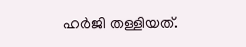ഹര്‍ജി തള്ളിയത്.